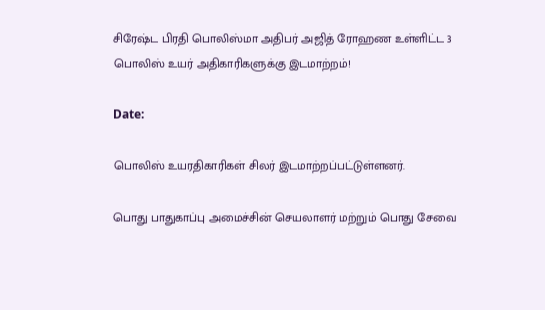சிரேஷ்ட பிரதி பொலிஸ்மா அதிபர் அஜித் ரோஹண உள்ளிட்ட 3 பொலிஸ் உயர் அதிகாரிகளுக்கு இடமாற்றம்!

Date:

பொலிஸ் உயரதிகாரிகள் சிலர் இடமாற்றப்பட்டுள்ளனர்.

பொது பாதுகாப்பு அமைச்சின் செயலாளர் மற்றும் பொது சேவை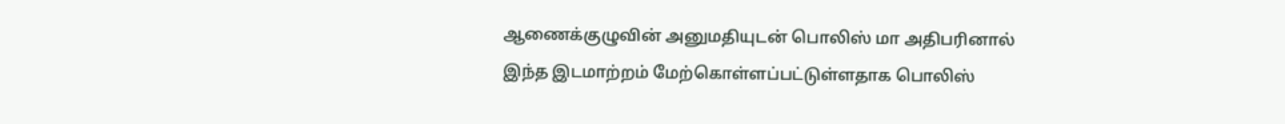ஆணைக்குழுவின் அனுமதியுடன் பொலிஸ் மா அதிபரினால் இந்த இடமாற்றம் மேற்கொள்ளப்பட்டுள்ளதாக பொலிஸ்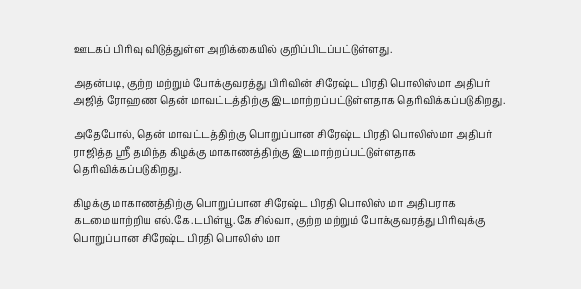ஊடகப் பிரிவு விடுத்துள்ள அறிக்கையில் குறிப்பிடப்பட்டுள்ளது.

அதன்படி, குற்ற மற்றும் போக்குவரத்து பிரிவின் சிரேஷ்ட பிரதி பொலிஸ்மா அதிபர் அஜித் ரோஹண தென் மாவட்டத்திற்கு இடமாற்றப்பட்டுள்ளதாக தெரிவிக்கப்படுகிறது.

அதேபோல், தென் மாவட்டத்திற்கு பொறுப்பான சிரேஷ்ட பிரதி பொலிஸ்மா அதிபர் ராஜித்த ஶ்ரீ தமிந்த கிழக்கு மாகாணத்திற்கு இடமாற்றப்பட்டுள்ளதாக தெரிவிக்கப்படுகிறது.

கிழக்கு மாகாணத்திற்கு பொறுப்பான சிரேஷ்ட பிரதி பொலிஸ் மா அதிபராக கடமையாற்றிய எல்.கே.டபிள்யூ.கே சில்வா, குற்ற மற்றும் போக்குவரத்து பிரிவுக்கு பொறுப்பான சிரேஷ்ட பிரதி பொலிஸ் மா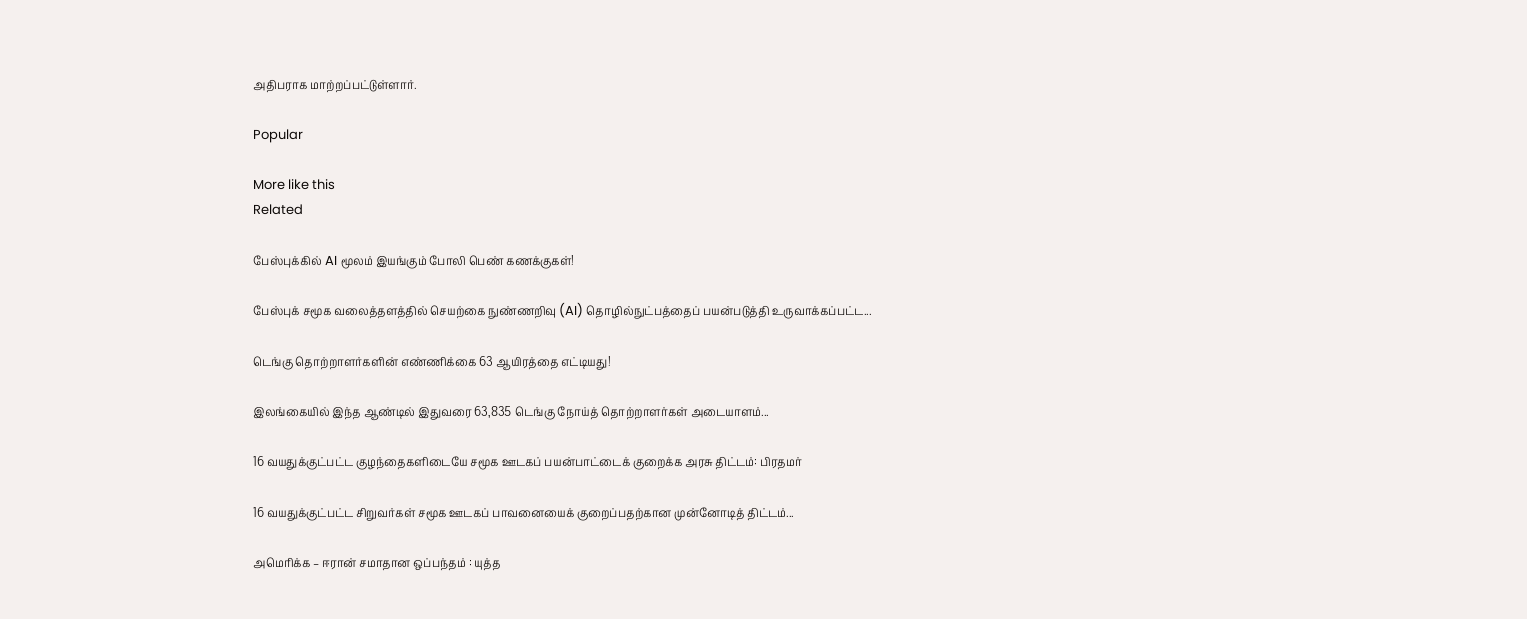அதிபராக மாற்றப்பட்டுள்ளார்.

Popular

More like this
Related

பேஸ்புக்கில் AI மூலம் இயங்கும் போலி பெண் கணக்குகள்!

பேஸ்புக் சமூக வலைத்தளத்தில் செயற்கை நுண்ணறிவு (AI) தொழில்நுட்பத்தைப் பயன்படுத்தி உருவாக்கப்பட்ட...

டெங்கு தொற்றாளர்களின் எண்ணிக்கை 63 ஆயிரத்தை எட்டியது!

இலங்கையில் இந்த ஆண்டில் இதுவரை 63,835 டெங்கு நோய்த் தொற்றாளர்கள் அடையாளம்...

16 வயதுக்குட்பட்ட குழந்தைகளிடையே சமூக ஊடகப் பயன்பாட்டைக் குறைக்க அரசு திட்டம்: பிரதமர்

16 வயதுக்குட்பட்ட சிறுவர்கள் சமூக ஊடகப் பாவனையைக் குறைப்பதற்கான முன்னோடித் திட்டம்...

அமெரிக்க – ஈரான் சமாதான ஒப்பந்தம் : யுத்த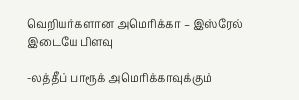வெறியர்களான அமெரிக்கா – இஸ்ரேல் இடையே பிளவு

-லத்தீப் பாரூக் அமெரிக்காவுக்கும்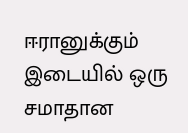ஈரானுக்கும் இடையில் ஒரு சமாதான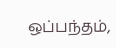ஒப்பந்தம்,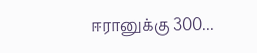ஈரானுக்கு 300...